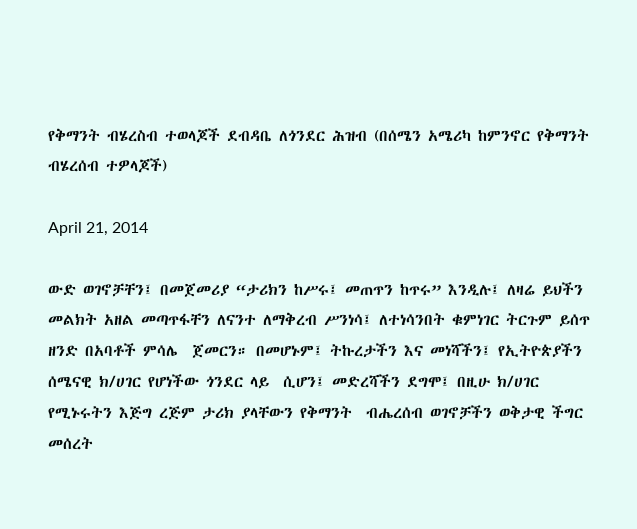የቅማንት ብሄረስብ ተወላጆች ደብዳቤ ለጎንደር ሕዝብ (በሰሜን አሜሪካ ከምንኖር የቅማንት ብሄረሰብ ተዎላጆች)

April 21, 2014

ውድ ወገኖቻቸን፤ በመጀመሪያ “ታሪክን ከሥሩ፤ መጠጥን ከጥሩ” እንዲሉ፤ ለዛሬ ይህችን መልክት አዘል መጣጥፋቸን ለናንተ ለማቅረብ ሥንነሳ፤ ለተነሳንበት ቁምነገር ትርጉም ይሰጥ ዘንድ በአባቶች ምሳሌ  ጀመርን። በመሆኑም፤ ትኩረታችን እና መነሻችን፤ የኢትዮጵያችን ሰሜናዊ ክ/ሀገር የሆነችው ጎንደር ላይ  ሲሆን፤ መድረሻችን ደግሞ፤ በዚሁ ክ/ሀገር የሚኑሩትን እጅግ ረጅም ታሪክ ያላቸውን የቅማንት  ብሔረሰብ ወገኖቻችን ወቅታዊ ችግር መሰረት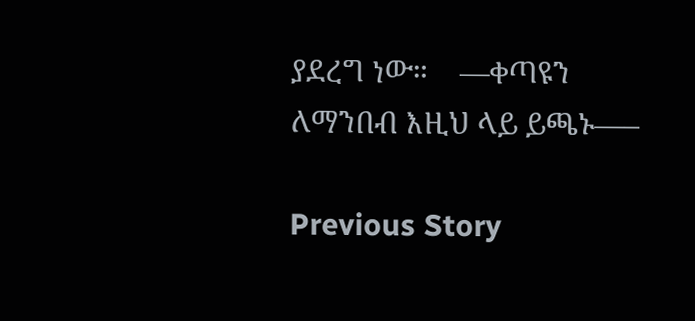ያደረግ ነው።    —ቀጣዩን ለማንበብ እዚህ ላይ ይጫኑ—–

Previous Story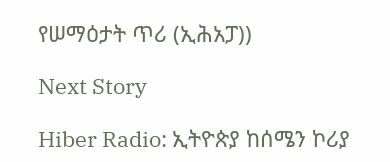የሠማዕታት ጥሪ (ኢሕአፓ))

Next Story

Hiber Radio: ኢትዮጵያ ከሰሜን ኮሪያ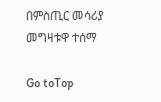በምስጢር መሳሪያ መግዛቱዋ ተሰማ

Go toTop